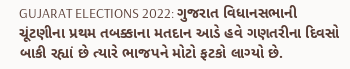GUJARAT ELECTIONS 2022: ગુજરાત વિધાનસભાની ચૂંટણીના પ્રથમ તબક્કાના મતદાન આડે હવે ગણતરીના દિવસો બાકી રહ્યાં છે ત્યારે ભાજપને મોટો ફટકો લાગ્યો છે.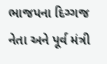ભાજપના દિગ્ગજ નેતા અને પૂર્વ મંત્રી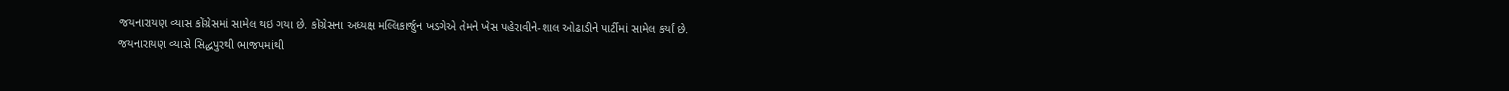જયનારાયણ વ્યાસ કોંગ્રેસમાં સામેલ થઇ ગયા છે. કોંગ્રેસના અધ્યક્ષ મલ્લિકાર્જુન ખડગેએ તેમને ખેસ પહેરાવીને-શાલ ઓઢાડીને પાર્ટીમાં સામેલ કર્યાં છે.
જયનારાયણ વ્યાસે સિદ્ધપુરથી ભાજપમાંથી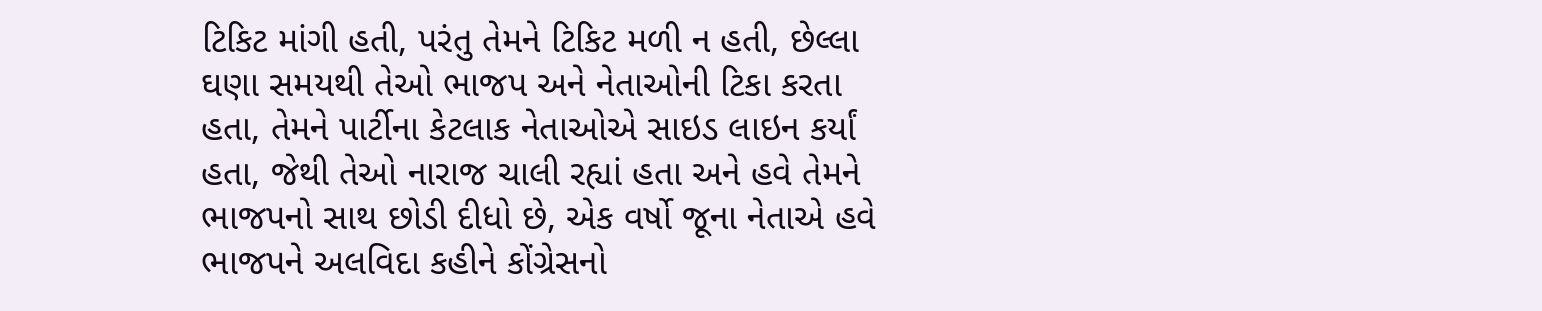ટિકિટ માંગી હતી, પરંતુ તેમને ટિકિટ મળી ન હતી, છેલ્લા ઘણા સમયથી તેઓ ભાજપ અને નેતાઓની ટિકા કરતા હતા, તેમને પાર્ટીના કેટલાક નેતાઓએ સાઇડ લાઇન કર્યાં હતા, જેથી તેઓ નારાજ ચાલી રહ્યાં હતા અને હવે તેમને ભાજપનો સાથ છોડી દીધો છે, એક વર્ષો જૂના નેતાએ હવે ભાજપને અલવિદા કહીને કોંગ્રેસનો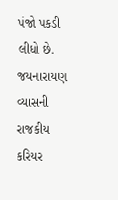પંજો પકડી લીધો છે.
જયનારાયણ વ્યાસની રાજકીય કરિયર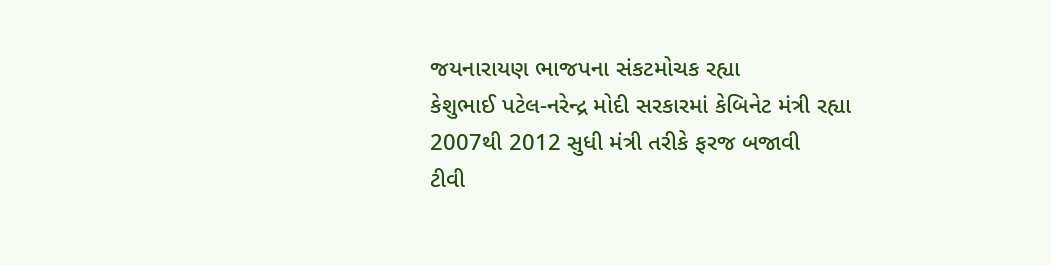જયનારાયણ ભાજપના સંકટમોચક રહ્યા
કેશુભાઈ પટેલ-નરેન્દ્ર મોદી સરકારમાં કેબિનેટ મંત્રી રહ્યા
2007થી 2012 સુધી મંત્રી તરીકે ફરજ બજાવી
ટીવી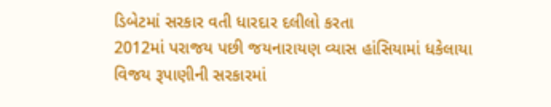ડિબેટમાં સરકાર વતી ધારદાર દલીલો કરતા
2012માં પરાજય પછી જયનારાયણ વ્યાસ હાંસિયામાં ધકેલાયા
વિજય રૂપાણીની સરકારમાં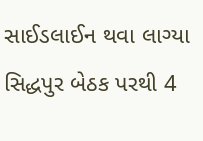સાઈડલાઈન થવા લાગ્યા
સિદ્ધપુર બેઠક પરથી 4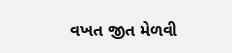વખત જીત મેળવી